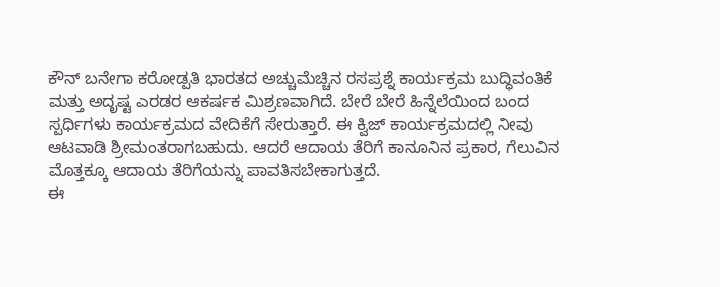ಕೌನ್ ಬನೇಗಾ ಕರೋಡ್ಪತಿ ಭಾರತದ ಅಚ್ಚುಮೆಚ್ಚಿನ ರಸಪ್ರಶ್ನೆ ಕಾರ್ಯಕ್ರಮ ಬುದ್ಧಿವಂತಿಕೆ ಮತ್ತು ಅದೃಷ್ಟ ಎರಡರ ಆಕರ್ಷಕ ಮಿಶ್ರಣವಾಗಿದೆ. ಬೇರೆ ಬೇರೆ ಹಿನ್ನೆಲೆಯಿಂದ ಬಂದ ಸ್ಪರ್ಧಿಗಳು ಕಾರ್ಯಕ್ರಮದ ವೇದಿಕೆಗೆ ಸೇರುತ್ತಾರೆ. ಈ ಕ್ವಿಜ್ ಕಾರ್ಯಕ್ರಮದಲ್ಲಿ ನೀವು ಆಟವಾಡಿ ಶ್ರೀಮಂತರಾಗಬಹುದು. ಆದರೆ ಆದಾಯ ತೆರಿಗೆ ಕಾನೂನಿನ ಪ್ರಕಾರ, ಗೆಲುವಿನ ಮೊತ್ತಕ್ಕೂ ಆದಾಯ ತೆರಿಗೆಯನ್ನು ಪಾವತಿಸಬೇಕಾಗುತ್ತದೆ.
ಈ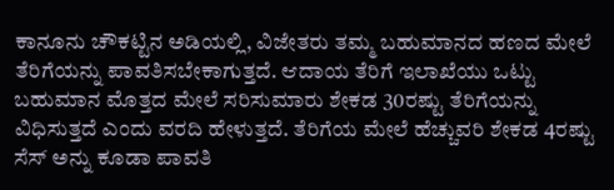ಕಾನೂನು ಚೌಕಟ್ಟಿನ ಅಡಿಯಲ್ಲಿ, ವಿಜೇತರು ತಮ್ಮ ಬಹುಮಾನದ ಹಣದ ಮೇಲೆ ತೆರಿಗೆಯನ್ನು ಪಾವತಿಸಬೇಕಾಗುತ್ತದೆ. ಆದಾಯ ತೆರಿಗೆ ಇಲಾಖೆಯು ಒಟ್ಟು ಬಹುಮಾನ ಮೊತ್ತದ ಮೇಲೆ ಸರಿಸುಮಾರು ಶೇಕಡ 30ರಷ್ಟು ತೆರಿಗೆಯನ್ನು ವಿಧಿಸುತ್ತದೆ ಎಂದು ವರದಿ ಹೇಳುತ್ತದೆ. ತೆರಿಗೆಯ ಮೇಲೆ ಹೆಚ್ಚುವರಿ ಶೇಕಡ 4ರಷ್ಟು ಸೆಸ್ ಅನ್ನು ಕೂಡಾ ಪಾವತಿ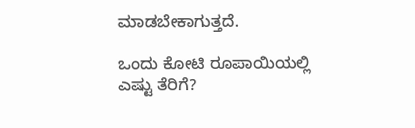ಮಾಡಬೇಕಾಗುತ್ತದೆ.

ಒಂದು ಕೋಟಿ ರೂಪಾಯಿಯಲ್ಲಿ ಎಷ್ಟು ತೆರಿಗೆ?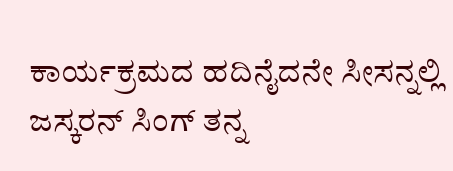ಕಾರ್ಯಕ್ರಮದ ಹದಿನೈದನೇ ಸೀಸನ್ನಲ್ಲಿ ಜಸ್ಕರನ್ ಸಿಂಗ್ ತನ್ನ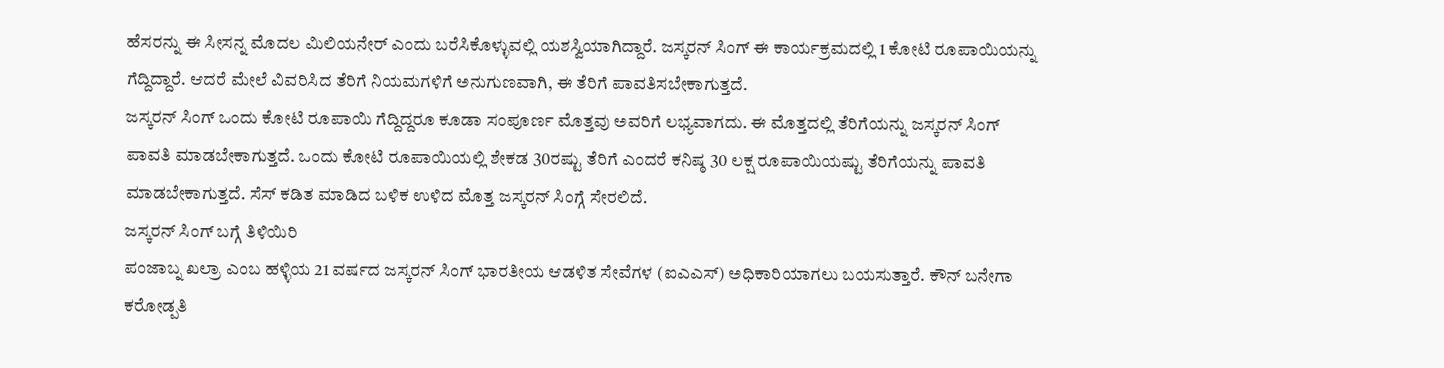ಹೆಸರನ್ನು ಈ ಸೀಸನ್ನ ಮೊದಲ ಮಿಲಿಯನೇರ್ ಎಂದು ಬರೆಸಿಕೊಳ್ಳುವಲ್ಲಿ ಯಶಸ್ವಿಯಾಗಿದ್ದಾರೆ. ಜಸ್ಕರನ್ ಸಿಂಗ್ ಈ ಕಾರ್ಯಕ್ರಮದಲ್ಲಿ 1 ಕೋಟಿ ರೂಪಾಯಿಯನ್ನು ಗೆದ್ದಿದ್ದಾರೆ. ಆದರೆ ಮೇಲೆ ವಿವರಿಸಿದ ತೆರಿಗೆ ನಿಯಮಗಳಿಗೆ ಅನುಗುಣವಾಗಿ, ಈ ತೆರಿಗೆ ಪಾವತಿಸಬೇಕಾಗುತ್ತದೆ.
ಜಸ್ಕರನ್ ಸಿಂಗ್ ಒಂದು ಕೋಟಿ ರೂಪಾಯಿ ಗೆದ್ದಿದ್ದರೂ ಕೂಡಾ ಸಂಪೂರ್ಣ ಮೊತ್ತವು ಅವರಿಗೆ ಲಭ್ಯವಾಗದು. ಈ ಮೊತ್ತದಲ್ಲಿ ತೆರಿಗೆಯನ್ನು ಜಸ್ಕರನ್ ಸಿಂಗ್ ಪಾವತಿ ಮಾಡಬೇಕಾಗುತ್ತದೆ. ಒಂದು ಕೋಟಿ ರೂಪಾಯಿಯಲ್ಲಿ ಶೇಕಡ 30ರಷ್ಟು ತೆರಿಗೆ ಎಂದರೆ ಕನಿಷ್ಠ 30 ಲಕ್ಷ ರೂಪಾಯಿಯಷ್ಟು ತೆರಿಗೆಯನ್ನು ಪಾವತಿ ಮಾಡಬೇಕಾಗುತ್ತದೆ. ಸೆಸ್ ಕಡಿತ ಮಾಡಿದ ಬಳಿಕ ಉಳಿದ ಮೊತ್ತ ಜಸ್ಕರನ್ ಸಿಂಗ್ಗೆ ಸೇರಲಿದೆ.
ಜಸ್ಕರನ್ ಸಿಂಗ್ ಬಗ್ಗೆ ತಿಳಿಯಿರಿ
ಪಂಜಾಬ್ನ ಖಲ್ರಾ ಎಂಬ ಹಳ್ಳಿಯ 21 ವರ್ಷದ ಜಸ್ಕರನ್ ಸಿಂಗ್ ಭಾರತೀಯ ಆಡಳಿತ ಸೇವೆಗಳ (ಐಎಎಸ್) ಅಧಿಕಾರಿಯಾಗಲು ಬಯಸುತ್ತಾರೆ. ಕೌನ್ ಬನೇಗಾ ಕರೋಡ್ಪತಿ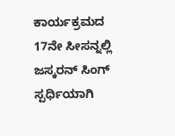ಕಾರ್ಯಕ್ರಮದ 17ನೇ ಸೀಸನ್ನಲ್ಲಿ ಜಸ್ಕರನ್ ಸಿಂಗ್ ಸ್ಪರ್ಧಿಯಾಗಿ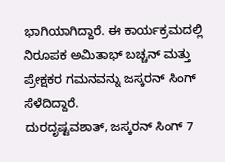ಭಾಗಿಯಾಗಿದ್ದಾರೆ. ಈ ಕಾರ್ಯಕ್ರಮದಲ್ಲಿ ನಿರೂಪಕ ಅಮಿತಾಭ್ ಬಚ್ಚನ್ ಮತ್ತು ಪ್ರೇಕ್ಷಕರ ಗಮನವನ್ನು ಜಸ್ಕರನ್ ಸಿಂಗ್ ಸೆಳೆದಿದ್ದಾರೆ.
ದುರದೃಷ್ಟವಶಾತ್, ಜಸ್ಕರನ್ ಸಿಂಗ್ 7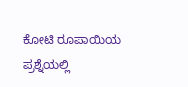ಕೋಟಿ ರೂಪಾಯಿಯ ಪ್ರಶ್ನೆಯಲ್ಲಿ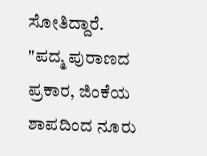ಸೋತಿದ್ದಾರೆ. "ಪದ್ಮ ಪುರಾಣದ ಪ್ರಕಾರ, ಜಿಂಕೆಯ ಶಾಪದಿಂದ ನೂರು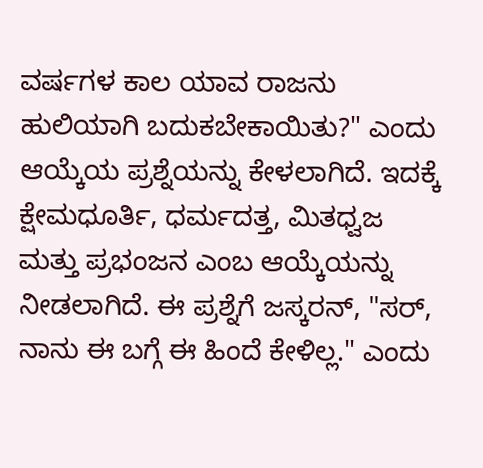ವರ್ಷಗಳ ಕಾಲ ಯಾವ ರಾಜನು ಹುಲಿಯಾಗಿ ಬದುಕಬೇಕಾಯಿತು?" ಎಂದು ಆಯ್ಕೆಯ ಪ್ರಶ್ನೆಯನ್ನು ಕೇಳಲಾಗಿದೆ. ಇದಕ್ಕೆ ಕ್ಷೇಮಧೂರ್ತಿ, ಧರ್ಮದತ್ತ, ಮಿತಧ್ವಜ ಮತ್ತು ಪ್ರಭಂಜನ ಎಂಬ ಆಯ್ಕೆಯನ್ನು ನೀಡಲಾಗಿದೆ. ಈ ಪ್ರಶ್ನೆಗೆ ಜಸ್ಕರನ್, "ಸರ್, ನಾನು ಈ ಬಗ್ಗೆ ಈ ಹಿಂದೆ ಕೇಳಿಲ್ಲ." ಎಂದು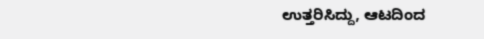ಉತ್ತರಿಸಿದ್ದು, ಆಟದಿಂದ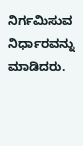ನಿರ್ಗಮಿಸುವ ನಿರ್ಧಾರವನ್ನು ಮಾಡಿದರು.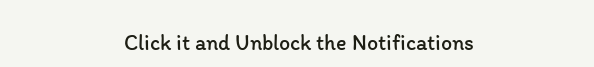Click it and Unblock the Notifications